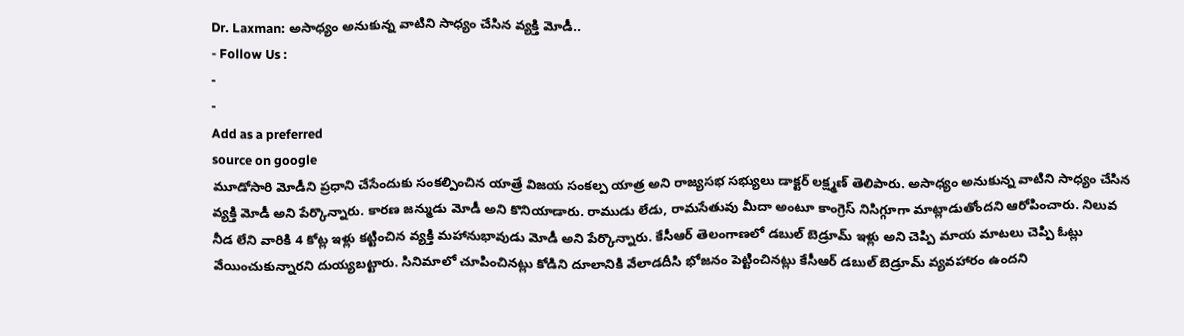Dr. Laxman: అసాధ్యం అనుకున్న వాటిని సాధ్యం చేసిన వ్యక్తి మోడీ..
- Follow Us :
-
-
Add as a preferred
source on google
మూడోసారి మోడీని ప్రధాని చేసేందుకు సంకల్పించిన యాత్రే విజయ సంకల్ప యాత్ర అని రాజ్యసభ సభ్యులు డాక్టర్ లక్ష్మణ్ తెలిపారు. అసాధ్యం అనుకున్న వాటిని సాధ్యం చేసిన వ్యక్తి మోడీ అని పేర్కొన్నారు. కారణ జన్ముడు మోడీ అని కొనియాడారు. రాముడు లేడు, రామసేతువు మీదా అంటూ కాంగ్రెస్ నిసిగ్గూగా మాట్లాడుతోందని ఆరోపించారు. నిలువ నీడ లేని వారికి 4 కోట్ల ఇళ్లు కట్టించిన వ్యక్తి మహానుభావుడు మోడీ అని పేర్కొన్నారు. కేసీఆర్ తెలంగాణలో డబుల్ బెడ్రూమ్ ఇళ్లు అని చెప్పి మాయ మాటలు చెప్పి ఓట్లు వేయించుకున్నారని దుయ్యబట్టారు. సినిమాలో చూపించినట్లు కోడిని దూలానికి వేలాడదీసి భోజనం పెట్టించినట్లు కేసీఆర్ డబుల్ బెడ్రూమ్ వ్యవహారం ఉందని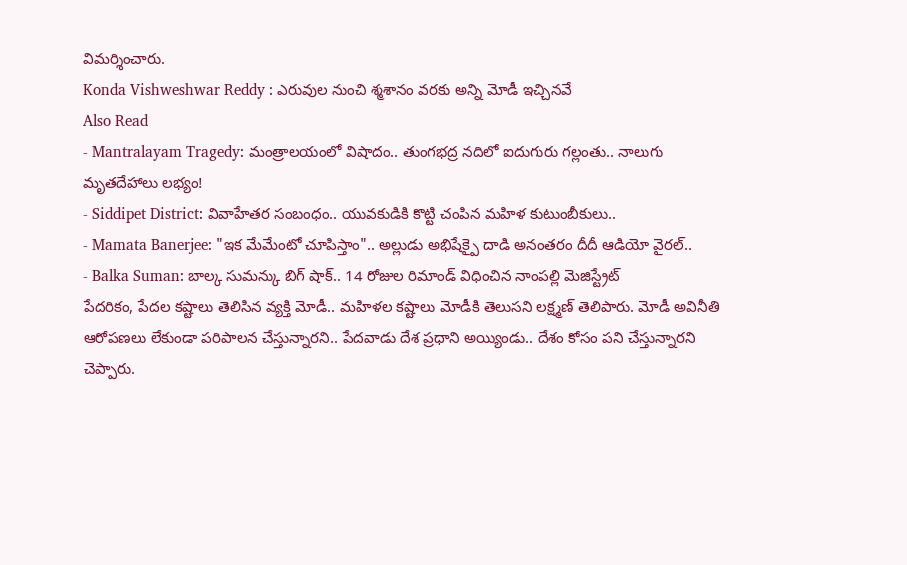విమర్శించారు.
Konda Vishweshwar Reddy : ఎరువుల నుంచి శ్మశానం వరకు అన్ని మోడీ ఇచ్చినవే
Also Read
- Mantralayam Tragedy: మంత్రాలయంలో విషాదం.. తుంగభద్ర నదిలో ఐదుగురు గల్లంతు.. నాలుగు మృతదేహాలు లభ్యం!
- Siddipet District: వివాహేతర సంబంధం.. యువకుడికి కొట్టి చంపిన మహిళ కుటుంబీకులు..
- Mamata Banerjee: "ఇక మేమేంటో చూపిస్తాం".. అల్లుడు అభిషేక్పై దాడి అనంతరం దీదీ ఆడియో వైరల్..
- Balka Suman: బాల్క సుమన్కు బిగ్ షాక్.. 14 రోజుల రిమాండ్ విధించిన నాంపల్లి మెజిస్ట్రేట్
పేదరికం, పేదల కష్టాలు తెలిసిన వ్యక్తి మోడీ.. మహిళల కష్టాలు మోడీకి తెలుసని లక్ష్మణ్ తెలిపారు. మోడీ అవినీతి ఆరోపణలు లేకుండా పరిపాలన చేస్తున్నారని.. పేదవాడు దేశ ప్రధాని అయ్యిండు.. దేశం కోసం పని చేస్తున్నారని చెప్పారు.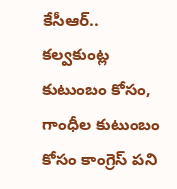కేసీఆర్.. కల్వకుంట్ల కుటుంబం కోసం, గాంధీల కుటుంబం కోసం కాంగ్రెస్ పని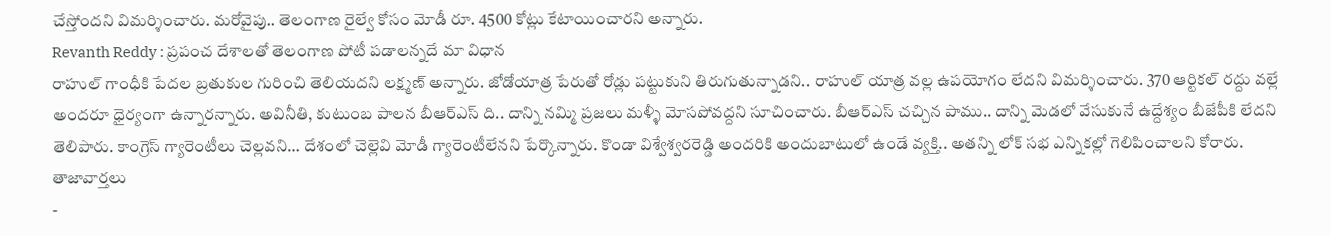చేస్తోందని విమర్శించారు. మరోవైపు.. తెలంగాణ రైల్వే కోసం మోడీ రూ. 4500 కోట్లు కేటాయించారని అన్నారు.
Revanth Reddy : ప్రపంచ దేశాలతో తెలంగాణ పోటీ పడాలన్నదే మా విధాన
రాహుల్ గాంధీకి పేదల బ్రతుకుల గురించి తెలియదని లక్ష్మణ్ అన్నారు. జోడోయాత్ర పేరుతో రోడ్లు పట్టుకుని తిరుగుతున్నాడని.. రాహుల్ యాత్ర వల్ల ఉపయోగం లేదని విమర్శించారు. 370 ఆర్టికల్ రద్దు వల్లే అందరూ ధైర్యంగా ఉన్నారన్నారు. అవినీతి, కుటుంబ పాలన బీఆర్ఎస్ ది.. దాన్ని నమ్మి ప్రజలు మళ్ళీ మోసపోవద్దని సూచించారు. బీఆర్ఎస్ చచ్చిన పాము.. దాన్ని మెడలో వేసుకునే ఉద్దేశ్యం బీజేపీకి లేదని తెలిపారు. కాంగ్రెస్ గ్యారెంటీలు చెల్లవని… దేశంలో చెల్లెవి మోడీ గ్యారెంటీలేనని పేర్కొన్నారు. కొండా విశ్వేశ్వరరెడ్డి అందరికి అందుబాటులో ఉండే వ్యక్తి.. అతన్ని లోక్ సభ ఎన్నికల్లో గెలిపించాలని కోరారు.
తాజావార్తలు
-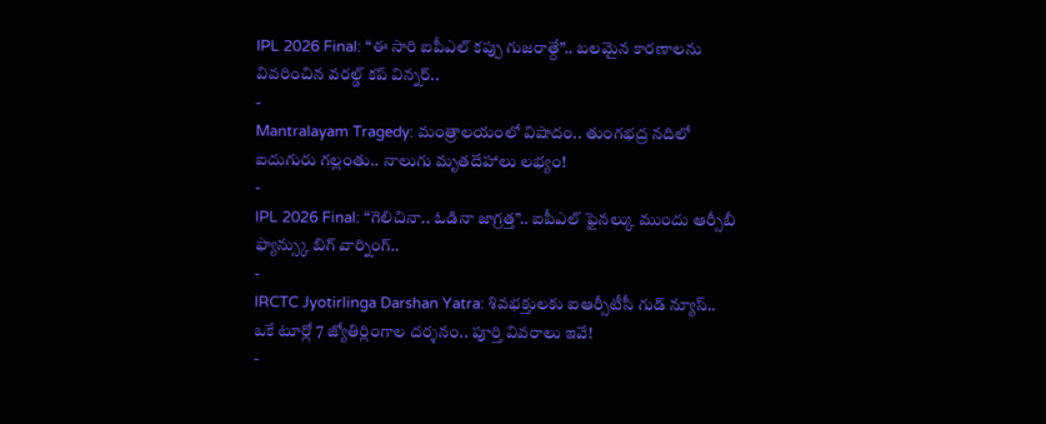IPL 2026 Final: “ఈ సారి ఐపీఎల్ కప్పు గుజరాత్దే”.. బలమైన కారణాలను వివరించిన వరల్డ్ కప్ విన్నర్..
-
Mantralayam Tragedy: మంత్రాలయంలో విషాదం.. తుంగభద్ర నదిలో ఐదుగురు గల్లంతు.. నాలుగు మృతదేహాలు లభ్యం!
-
IPL 2026 Final: “గెలిచినా.. ఓడినా జాగ్రత్త”.. ఐపీఎల్ ఫైనల్కు ముందు ఆర్సీబీ ఫ్యాన్స్కు బిగ్ వార్నింగ్..
-
IRCTC Jyotirlinga Darshan Yatra: శివభక్తులకు ఐఆర్సీటీసీ గుడ్ న్యూస్.. ఒకే టూర్లో 7 జ్యోతిర్లింగాల దర్శనం.. పూర్తి వివరాలు ఇవే!
-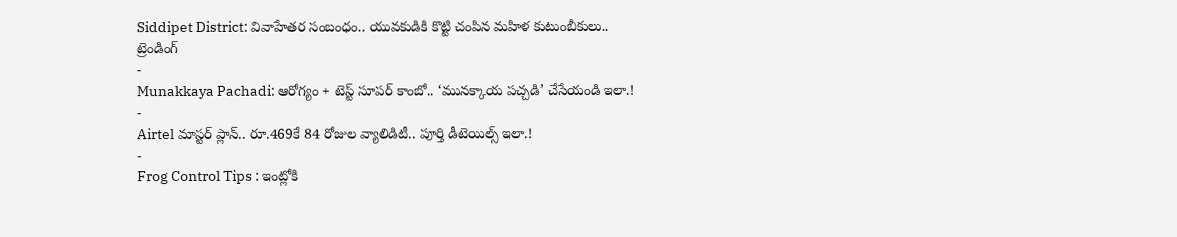Siddipet District: వివాహేతర సంబంధం.. యువకుడికి కొట్టి చంపిన మహిళ కుటుంబీకులు..
ట్రెండింగ్
-
Munakkaya Pachadi: ఆరోగ్యం + టెస్ట్ సూపర్ కాంబో.. ‘మునక్కాయ పచ్చడి’ చేసేయండి ఇలా.!
-
Airtel మాస్టర్ ప్లాన్.. రూ.469కే 84 రోజుల వ్యాలిడిటీ.. పూర్తి డీటెయిల్స్ ఇలా.!
-
Frog Control Tips : ఇంట్లోకి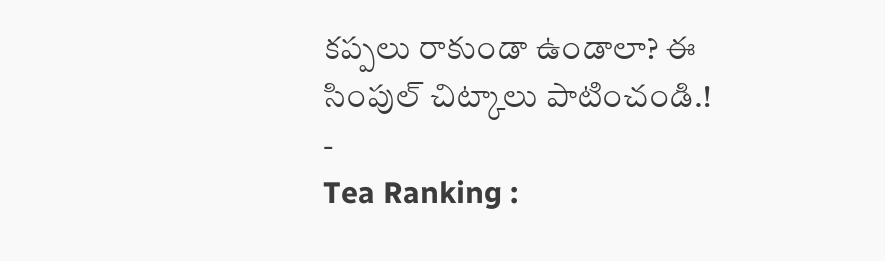కప్పలు రాకుండా ఉండాలా? ఈ సింపుల్ చిట్కాలు పాటించండి.!
-
Tea Ranking :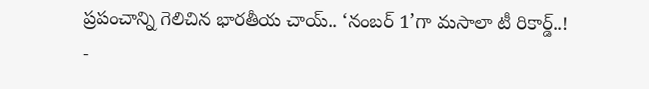ప్రపంచాన్ని గెలిచిన భారతీయ చాయ్.. ‘నంబర్ 1’గా మసాలా టీ రికార్డ్..!
-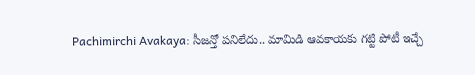Pachimirchi Avakaya: సీజన్తో పనిలేదు.. మామిడి ఆవకాయకు గట్టి పోటీ ఇచ్చే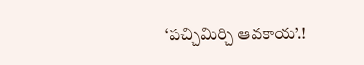‘పచ్చిమిర్చి ఆవకాయ’.!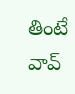తింటే వావ్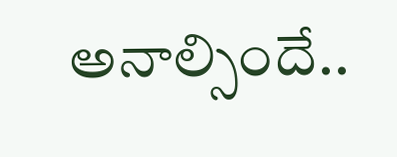అనాల్సిందే..